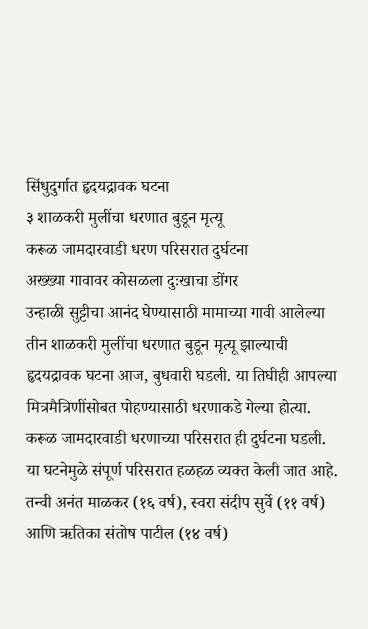सिंधुदुर्गात हृदयद्रावक घटना
३ शाळकरी मुलींचा धरणात बुडून मृत्यू
करूळ जामदारवाडी धरण परिसरात दुर्घटना
अख्ख्या गावावर कोसळला दुःखाचा डोंगर
उन्हाळी सुट्टीचा आनंद घेण्यासाठी मामाच्या गावी आलेल्या तीन शाळकरी मुलींचा धरणात बुडून मृत्यू झाल्याची हृदयद्रावक घटना आज, बुधवारी घडली. या तिघीही आपल्या मित्रमैत्रिणींसोबत पोहण्यासाठी धरणाकडे गेल्या होत्या. करूळ जामदारवाडी धरणाच्या परिसरात ही दुर्घटना घडली. या घटनेमुळे संपूर्ण परिसरात हळहळ व्यक्त केली जात आहे.
तन्वी अनंत माळकर (१६ वर्ष), स्वरा संदीप सुर्वे (११ वर्ष) आणि ऋतिका संतोष पाटील (१४ वर्ष)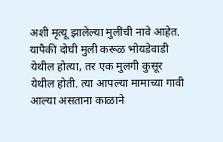अशी मृत्यू झालेल्या मुलींची नावे आहेत. यापैकी दोघी मुली करूळ भोयडेवाडी येथील होत्या, तर एक मुलगी कुसूर येथील होती. त्या आपल्या मामाच्या गावी आल्या असताना काळाने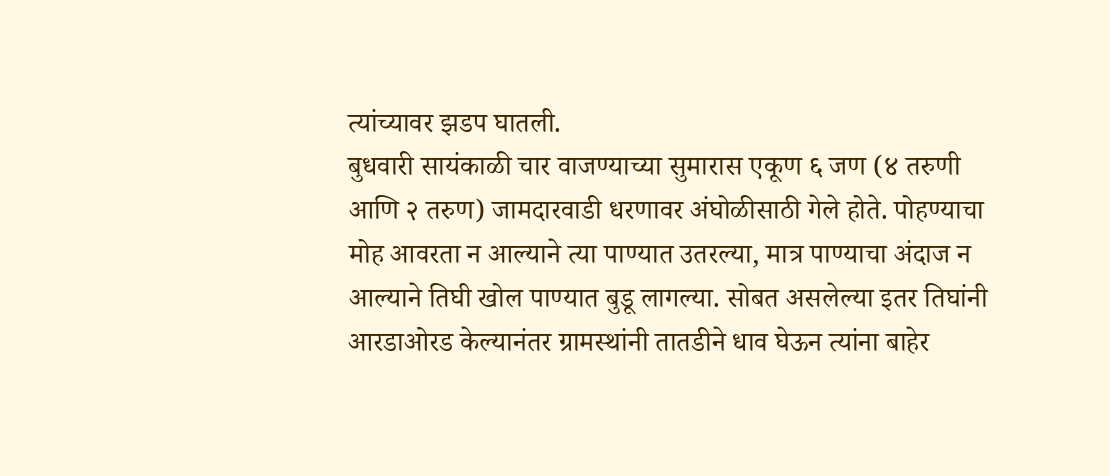त्यांच्यावर झडप घातली.
बुधवारी सायंकाळी चार वाजण्याच्या सुमारास एकूण ६ जण (४ तरुणी आणि २ तरुण) जामदारवाडी धरणावर अंघोळीसाठी गेले होते. पोहण्याचा मोह आवरता न आल्याने त्या पाण्यात उतरल्या, मात्र पाण्याचा अंदाज न आल्याने तिघी खोल पाण्यात बुडू लागल्या. सोबत असलेल्या इतर तिघांनी आरडाओरड केल्यानंतर ग्रामस्थांनी तातडीने धाव घेऊन त्यांना बाहेर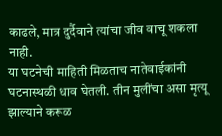काढले, मात्र दुर्दैवाने त्यांचा जीव वाचू शकला नाही.
या घटनेची माहिती मिळताच नातेवाईकांनी घटनास्थळी धाव घेतली. तीन मुलींचा असा मृत्यू झाल्याने करूळ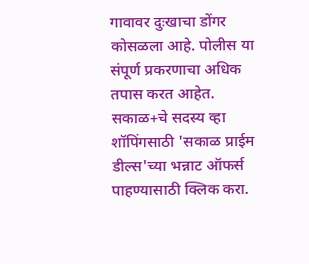गावावर दुःखाचा डोंगर कोसळला आहे. पोलीस या संपूर्ण प्रकरणाचा अधिक तपास करत आहेत.
सकाळ+चे सदस्य व्हा
शॉपिंगसाठी 'सकाळ प्राईम डील्स'च्या भन्नाट ऑफर्स पाहण्यासाठी क्लिक करा.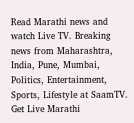Read Marathi news and watch Live TV. Breaking news from Maharashtra, India, Pune, Mumbai, Politics, Entertainment, Sports, Lifestyle at SaamTV. Get Live Marathi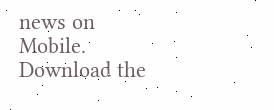news on Mobile. Download the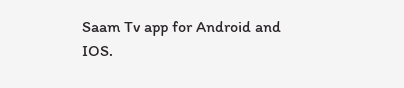Saam Tv app for Android and IOS.